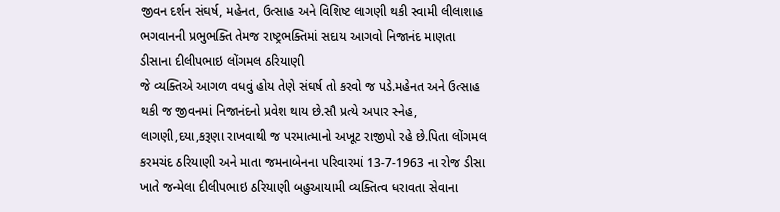જીવન દર્શન સંઘર્ષ, મહેનત, ઉત્સાહ અને વિશિષ્ટ લાગણી થકી સ્વામી લીલાશાહ ભગવાનની પ્રભુભક્તિ તેમજ રાષ્ટ્રભક્તિમાં સદાય આગવો નિજાનંદ માણતા ડીસાના દીલીપભાઇ લોંગમલ ઠરિયાણી
જે વ્યક્તિએ આગળ વધવું હોય તેણે સંઘર્ષ તો કરવો જ પડે.મહેનત અને ઉત્સાહ થકી જ જીવનમાં નિજાનંદનો પ્રવેશ થાય છે.સૌ પ્રત્યે અપાર સ્નેહ, લાગણી,દયા,કરૂણા રાખવાથી જ પરમાત્માનો અખૂટ રાજીપો રહે છે.પિતા લોંગમલ કરમચંદ ઠરિયાણી અને માતા જમનાબેનના પરિવારમાં 13-7-1963 ના રોજ ડીસા ખાતે જન્મેલા દીલીપભાઇ ઠરિયાણી બહુઆયામી વ્યક્તિત્વ ધરાવતા સેવાના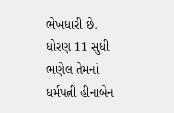ભેખધારી છે. ધોરણ 11 સુધી ભણેલ તેમનાં ધર્મપત્ની હીનાબેન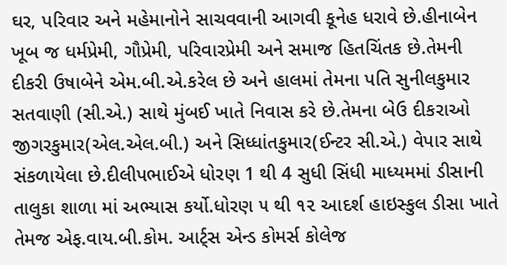ઘર, પરિવાર અને મહેમાનોને સાચવવાની આગવી કૂનેહ ધરાવે છે.હીનાબેન ખૂબ જ ધર્મપ્રેમી, ગૌપ્રેમી, પરિવારપ્રેમી અને સમાજ હિતચિંતક છે.તેમની દીકરી ઉષાબેને એમ.બી.એ.કરેલ છે અને હાલમાં તેમના પતિ સુનીલકુમાર સતવાણી (સી.એ.) સાથે મુંબઈ ખાતે નિવાસ કરે છે.તેમના બેઉ દીકરાઓ જીગરકુમાર(એલ.એલ.બી.) અને સિધ્ધાંતકુમાર(ઈન્ટર સી.એ.) વેપાર સાથે સંકળાયેલા છે.દીલીપભાઈએ ધોરણ 1 થી 4 સુધી સિંધી માધ્યમમાં ડીસાની તાલુકા શાળા માં અભ્યાસ કર્યો.ધોરણ ૫ થી ૧૨ આદર્શ હાઇસ્કુલ ડીસા ખાતે તેમજ એફ.વાય.બી.કોમ. આર્ટ્સ એન્ડ કોમર્સ કોલેજ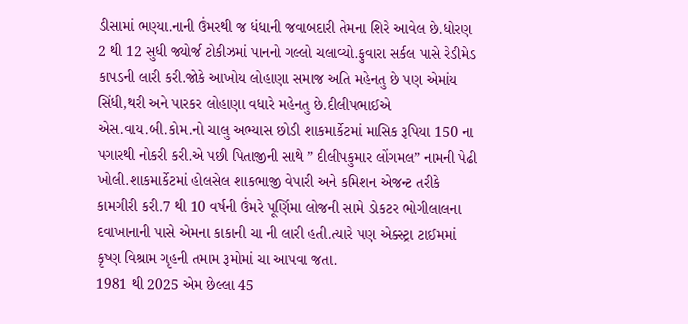ડીસામાં ભણ્યા.નાની ઉંમરથી જ ધંધાની જવાબદારી તેમના શિરે આવેલ છે.ધોરણ 2 થી 12 સુધી જ્યોર્જ ટોકીઝમાં પાનનો ગલ્લો ચલાવ્યો.ફુવારા સર્કલ પાસે રેડીમેડ કાપડની લારી કરી.જોકે આખોય લોહાણા સમાજ અતિ મહેનતુ છે પણ એમાંય સિંધી,થરી અને પારકર લોહાણા વધારે મહેનતુ છે.દીલીપભાઈએ એસ.વાય.બી.કોમ.નો ચાલુ અભ્યાસ છોડી શાકમાર્કેટમાં માસિક રૂપિયા 150 ના પગારથી નોકરી કરી.એ પછી પિતાજીની સાથે ” દીલીપકુમાર લોંગમલ” નામની પેઢી ખોલી.શાકમાર્કેટમાં હોલસેલ શાકભાજી વેપારી અને કમિશન એજન્ટ તરીકે કામગીરી કરી.7 થી 10 વર્ષની ઉંમરે પૂર્ણિમા લોજની સામે ડોકટર ભોગીલાલના દવાખાનાની પાસે એમના કાકાની ચા ની લારી હતી.ત્યારે પણ એક્સ્ટ્રા ટાઈમમાં કૃષ્ણ વિશ્રામ ગૃહની તમામ રૂમોમાં ચા આપવા જતા.
1981 થી 2025 એમ છેલ્લા 45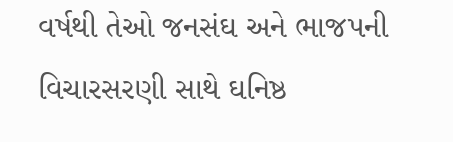વર્ષથી તેઓ જનસંઘ અને ભાજપની વિચારસરણી સાથે ઘનિષ્ઠ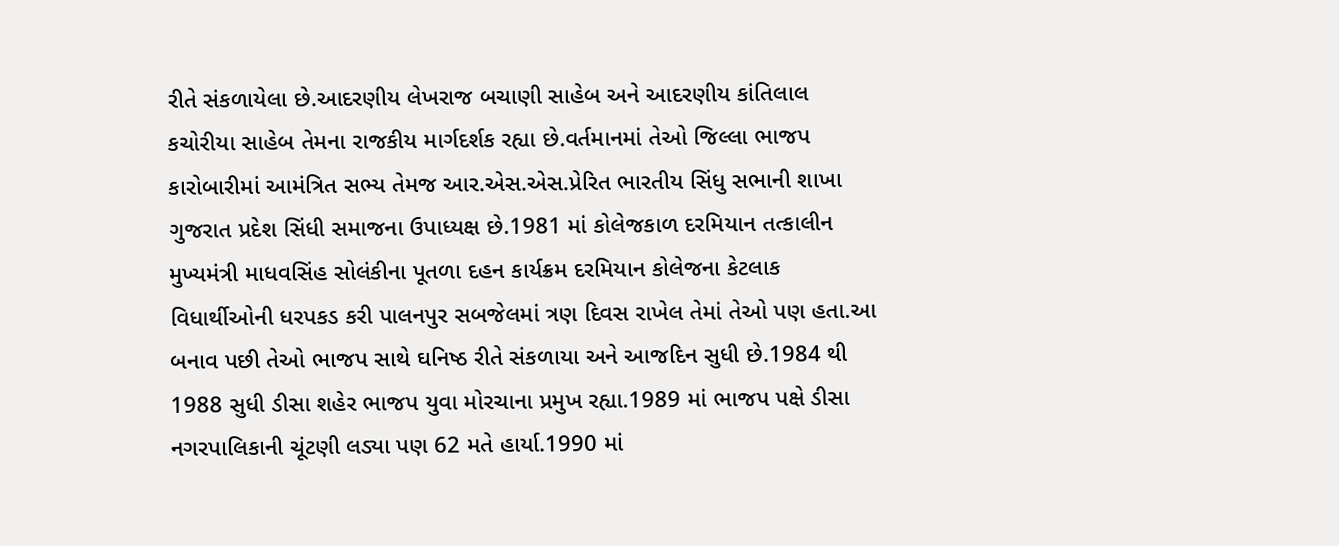રીતે સંકળાયેલા છે.આદરણીય લેખરાજ બચાણી સાહેબ અને આદરણીય કાંતિલાલ કચોરીયા સાહેબ તેમના રાજકીય માર્ગદર્શક રહ્યા છે.વર્તમાનમાં તેઓ જિલ્લા ભાજપ કારોબારીમાં આમંત્રિત સભ્ય તેમજ આર.એસ.એસ.પ્રેરિત ભારતીય સિંધુ સભાની શાખા ગુજરાત પ્રદેશ સિંધી સમાજના ઉપાધ્યક્ષ છે.1981 માં કોલેજકાળ દરમિયાન તત્કાલીન મુખ્યમંત્રી માધવસિંહ સોલંકીના પૂતળા દહન કાર્યક્રમ દરમિયાન કોલેજના કેટલાક વિધાર્થીઓની ધરપકડ કરી પાલનપુર સબજેલમાં ત્રણ દિવસ રાખેલ તેમાં તેઓ પણ હતા.આ બનાવ પછી તેઓ ભાજપ સાથે ઘનિષ્ઠ રીતે સંકળાયા અને આજદિન સુધી છે.1984 થી 1988 સુધી ડીસા શહેર ભાજપ યુવા મોરચાના પ્રમુખ રહ્યા.1989 માં ભાજપ પક્ષે ડીસા નગરપાલિકાની ચૂંટણી લડ્યા પણ 62 મતે હાર્યા.1990 માં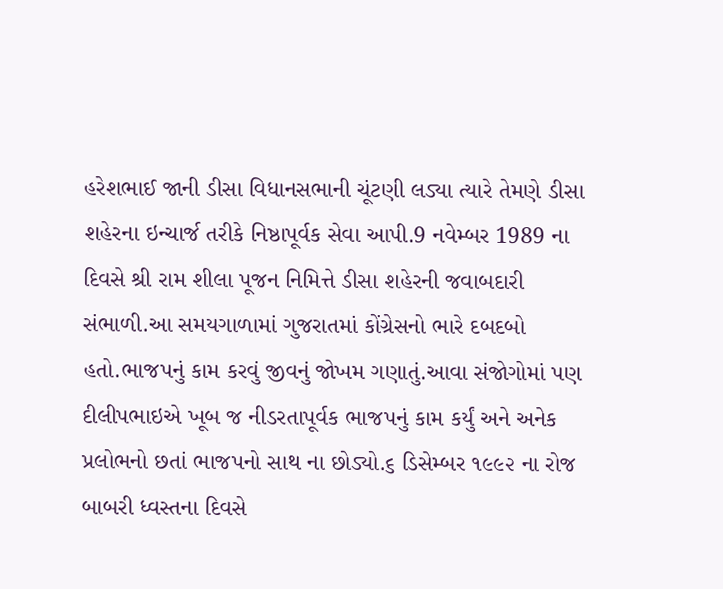હરેશભાઈ જાની ડીસા વિધાનસભાની ચૂંટણી લડ્યા ત્યારે તેમણે ડીસા શહેરના ઇન્ચાર્જ તરીકે નિષ્ઠાપૂર્વક સેવા આપી.9 નવેમ્બર 1989 ના દિવસે શ્રી રામ શીલા પૂજન નિમિત્તે ડીસા શહેરની જવાબદારી સંભાળી.આ સમયગાળામાં ગુજરાતમાં કોંગ્રેસનો ભારે દબદબો હતો.ભાજપનું કામ કરવું જીવનું જોખમ ગણાતું.આવા સંજોગોમાં પણ દીલીપભાઇએ ખૂબ જ નીડરતાપૂર્વક ભાજપનું કામ કર્યું અને અનેક પ્રલોભનો છતાં ભાજપનો સાથ ના છોડ્યો.૬ ડિસેમ્બર ૧૯૯૨ ના રોજ બાબરી ધ્વસ્તના દિવસે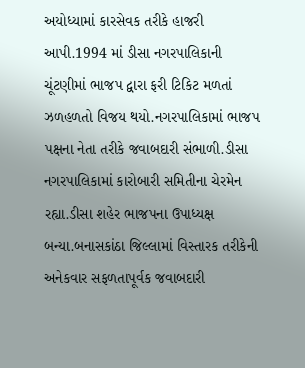અયોધ્યામાં કારસેવક તરીકે હાજરી આપી.1994 માં ડીસા નગરપાલિકાની ચૂંટણીમાં ભાજપ દ્વારા ફરી ટિકિટ મળતાં ઝળહળતો વિજય થયો.નગરપાલિકામાં ભાજપ પક્ષના નેતા તરીકે જવાબદારી સંભાળી.ડીસા નગરપાલિકામાં કારોબારી સમિતીના ચેરમેન રહ્યા.ડીસા શહેર ભાજપના ઉપાધ્યક્ષ બન્યા.બનાસકાંઠા જિલ્લામાં વિસ્તારક તરીકેની અનેકવાર સફળતાપૂર્વક જવાબદારી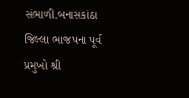સંભાળી.બનાસકાંઠા જિલ્લા ભાજપના પૂર્વ પ્રમુખો શ્રી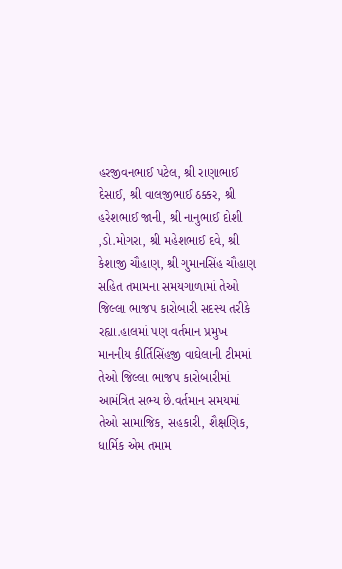હરજીવનભાઈ પટેલ, શ્રી રાણાભાઈ દેસાઈ, શ્રી વાલજીભાઈ ઠક્કર, શ્રી હરેશભાઈ જાની, શ્રી નાનુભાઈ દોશી ,ડો.મોગરા, શ્રી મહેશભાઈ દવે, શ્રી કેશાજી ચૌહાણ, શ્રી ગુમાનસિંહ ચૌહાણ સહિત તમામના સમયગાળામાં તેઓ જિલ્લા ભાજપ કારોબારી સદસ્ય તરીકે રહ્યા.હાલમાં પણ વર્તમાન પ્રમુખ માનનીય કીર્તિસિંહજી વાઘેલાની ટીમમાં તેઓ જિલ્લા ભાજપ કારોબારીમાં આમંત્રિત સભ્ય છે.વર્તમાન સમયમાં તેઓ સામાજિક, સહકારી, શૈક્ષણિક, ધાર્મિક એમ તમામ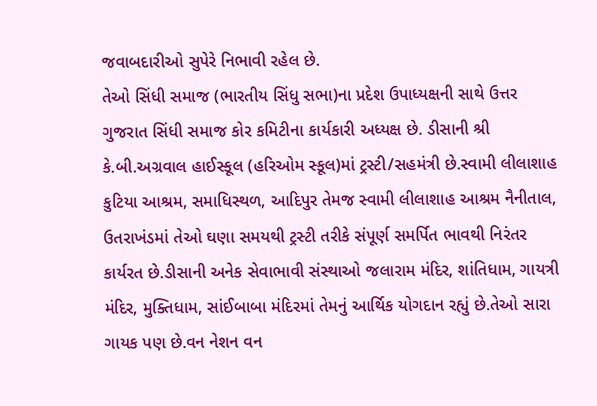જવાબદારીઓ સુપેરે નિભાવી રહેલ છે.
તેઓ સિંધી સમાજ (ભારતીય સિંધુ સભા)ના પ્રદેશ ઉપાધ્યક્ષની સાથે ઉત્તર ગુજરાત સિંધી સમાજ કોર કમિટીના કાર્યકારી અધ્યક્ષ છે. ડીસાની શ્રી કે.બી.અગ્રવાલ હાઈસ્કૂલ (હરિઓમ સ્કૂલ)માં ટ્રસ્ટી/સહમંત્રી છે.સ્વામી લીલાશાહ કુટિયા આશ્રમ, સમાધિસ્થળ, આદિપુર તેમજ સ્વામી લીલાશાહ આશ્રમ નૈનીતાલ, ઉતરાખંડમાં તેઓ ઘણા સમયથી ટ્રસ્ટી તરીકે સંપૂર્ણ સમર્પિત ભાવથી નિરંતર કાર્યરત છે.ડીસાની અનેક સેવાભાવી સંસ્થાઓ જલારામ મંદિર, શાંતિધામ, ગાયત્રી મંદિર, મુક્તિધામ, સાંઈબાબા મંદિરમાં તેમનું આર્થિક યોગદાન રહ્યું છે.તેઓ સારા ગાયક પણ છે.વન નેશન વન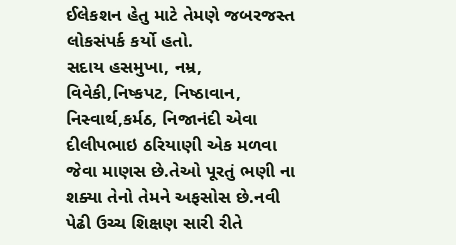ઈલેકશન હેતુ માટે તેમણે જબરજસ્ત લોકસંપર્ક કર્યો હતો.
સદાય હસમુખા, નમ્ર, વિવેકી,નિષ્કપટ, નિષ્ઠાવાન, નિસ્વાર્થ,કર્મઠ, નિજાનંદી એવા દીલીપભાઇ ઠરિયાણી એક મળવા જેવા માણસ છે.તેઓ પૂરતું ભણી ના શક્યા તેનો તેમને અફસોસ છે.નવી પેઢી ઉચ્ચ શિક્ષણ સારી રીતે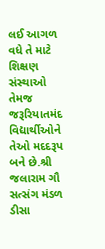લઈ આગળ વધે તે માટે શિક્ષણ સંસ્થાઓ તેમજ જરૂરિયાતમંદ વિદ્યાર્થીઓને તેઓ મદદરૂપ બને છે.શ્રી જલારામ ગૌ સત્સંગ મંડળ ડીસા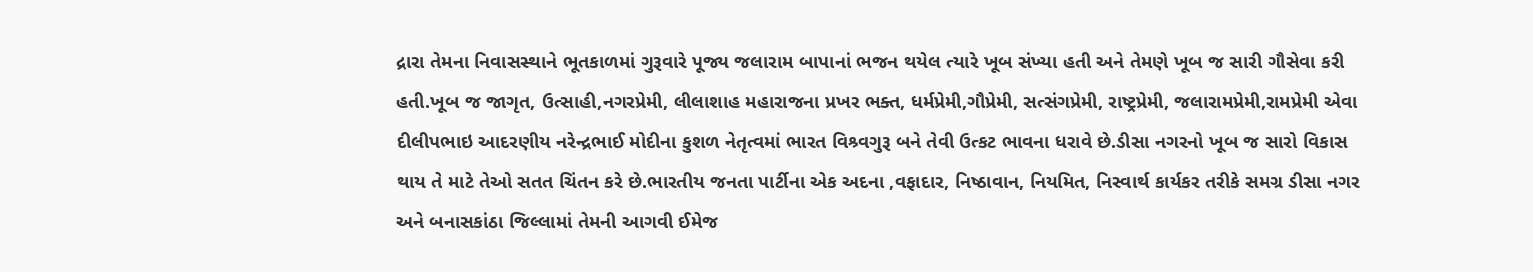દ્રારા તેમના નિવાસસ્થાને ભૂતકાળમાં ગુરૂવારે પૂજ્ય જલારામ બાપાનાં ભજન થયેલ ત્યારે ખૂબ સંખ્યા હતી અને તેમણે ખૂબ જ સારી ગૌસેવા કરી હતી.ખૂબ જ જાગૃત, ઉત્સાહી,નગરપ્રેમી, લીલાશાહ મહારાજના પ્રખર ભક્ત, ધર્મપ્રેમી,ગૌપ્રેમી, સત્સંગપ્રેમી, રાષ્ટ્રપ્રેમી, જલારામપ્રેમી,રામપ્રેમી એવા દીલીપભાઇ આદરણીય નરેન્દ્રભાઈ મોદીના કુશળ નેતૃત્વમાં ભારત વિશ્ર્વગુરૂ બને તેવી ઉત્કટ ભાવના ધરાવે છે.ડીસા નગરનો ખૂબ જ સારો વિકાસ થાય તે માટે તેઓ સતત ચિંતન કરે છે.ભારતીય જનતા પાર્ટીના એક અદના ,વફાદાર, નિષ્ઠાવાન, નિયમિત, નિસ્વાર્થ કાર્યકર તરીકે સમગ્ર ડીસા નગર અને બનાસકાંઠા જિલ્લામાં તેમની આગવી ઈમેજ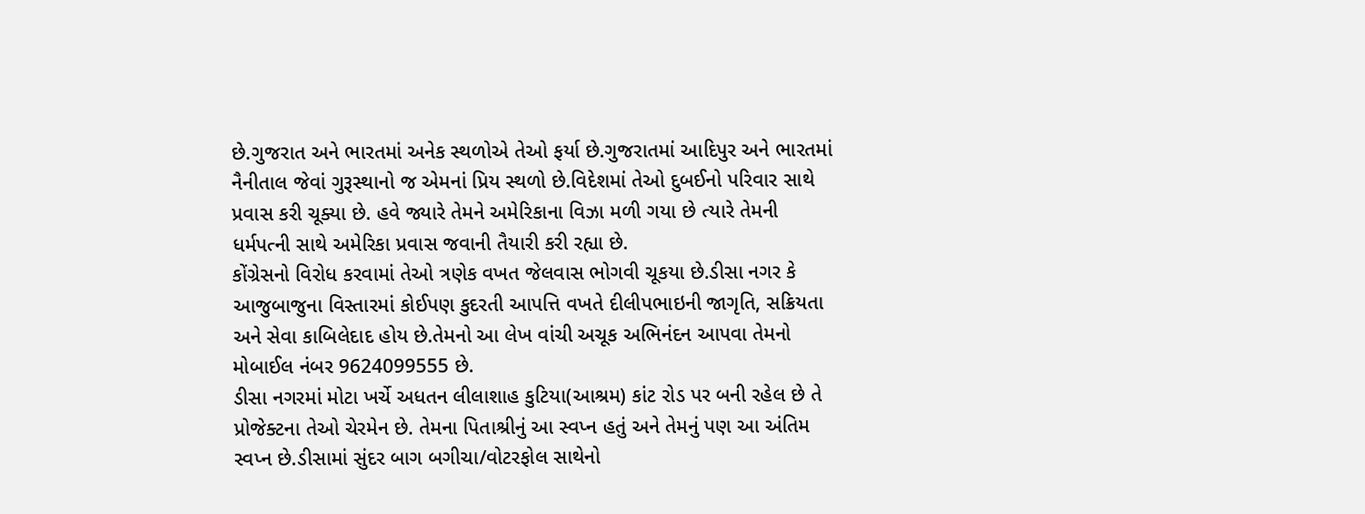છે.ગુજરાત અને ભારતમાં અનેક સ્થળોએ તેઓ ફર્યા છે.ગુજરાતમાં આદિપુર અને ભારતમાં નૈનીતાલ જેવાં ગુરૂસ્થાનો જ એમનાં પ્રિય સ્થળો છે.વિદેશમાં તેઓ દુબઈનો પરિવાર સાથે પ્રવાસ કરી ચૂક્યા છે. હવે જ્યારે તેમને અમેરિકાના વિઝા મળી ગયા છે ત્યારે તેમની ધર્મપત્ની સાથે અમેરિકા પ્રવાસ જવાની તૈયારી કરી રહ્યા છે.
કોંગ્રેસનો વિરોધ કરવામાં તેઓ ત્રણેક વખત જેલવાસ ભોગવી ચૂકયા છે.ડીસા નગર કે આજુબાજુના વિસ્તારમાં કોઈપણ કુદરતી આપત્તિ વખતે દીલીપભાઇની જાગૃતિ, સક્રિયતા અને સેવા કાબિલેદાદ હોય છે.તેમનો આ લેખ વાંચી અચૂક અભિનંદન આપવા તેમનો મોબાઈલ નંબર 9624099555 છે.
ડીસા નગરમાં મોટા ખર્ચે અધતન લીલાશાહ કુટિયા(આશ્રમ) કાંટ રોડ પર બની રહેલ છે તે પ્રોજેક્ટના તેઓ ચેરમેન છે. તેમના પિતાશ્રીનું આ સ્વપ્ન હતું અને તેમનું પણ આ અંતિમ સ્વપ્ન છે.ડીસામાં સુંદર બાગ બગીચા/વોટરફોલ સાથેનો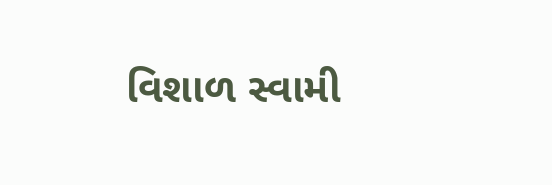વિશાળ સ્વામી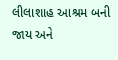લીલાશાહ આશ્રમ બની જાય અને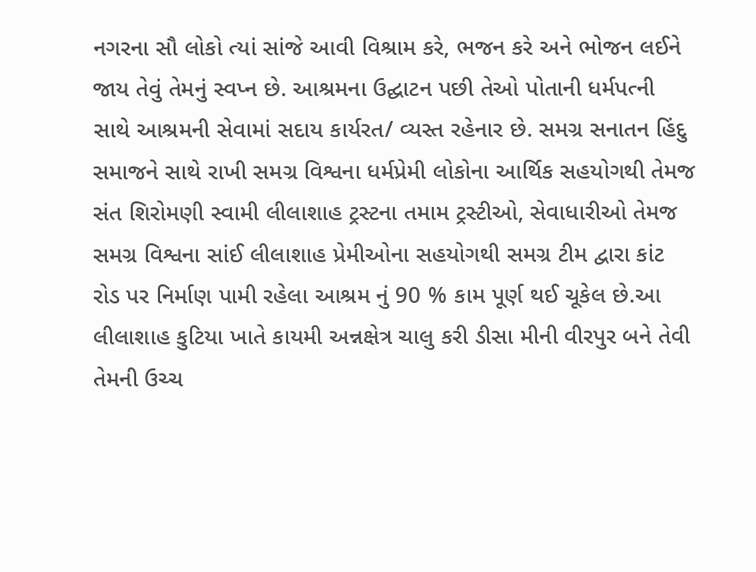નગરના સૌ લોકો ત્યાં સાંજે આવી વિશ્રામ કરે, ભજન કરે અને ભોજન લઈને જાય તેવું તેમનું સ્વપ્ન છે. આશ્રમના ઉદ્ઘાટન પછી તેઓ પોતાની ધર્મપત્ની સાથે આશ્રમની સેવામાં સદાય કાર્યરત/ વ્યસ્ત રહેનાર છે. સમગ્ર સનાતન હિંદુ સમાજને સાથે રાખી સમગ્ર વિશ્વના ધર્મપ્રેમી લોકોના આર્થિક સહયોગથી તેમજ સંત શિરોમણી સ્વામી લીલાશાહ ટ્રસ્ટના તમામ ટ્રસ્ટીઓ, સેવાધારીઓ તેમજ સમગ્ર વિશ્વના સાંઈ લીલાશાહ પ્રેમીઓના સહયોગથી સમગ્ર ટીમ દ્વારા કાંટ રોડ પર નિર્માણ પામી રહેલા આશ્રમ નું 90 % કામ પૂર્ણ થઈ ચૂકેલ છે.આ લીલાશાહ કુટિયા ખાતે કાયમી અન્નક્ષેત્ર ચાલુ કરી ડીસા મીની વીરપુર બને તેવી તેમની ઉચ્ચ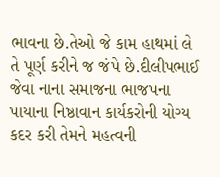ભાવના છે.તેઓ જે કામ હાથમાં લે તે પૂર્ણ કરીને જ જંપે છે.દીલીપભાઈ જેવા નાના સમાજના ભાજપના પાયાના નિષ્ઠાવાન કાર્યકરોની યોગ્ય કદર કરી તેમને મહત્વની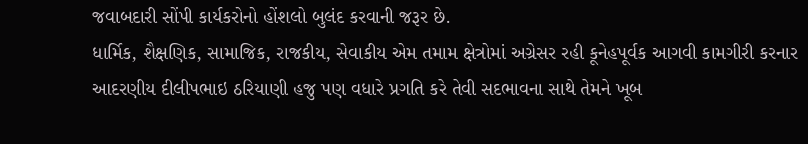જવાબદારી સોંપી કાર્યકરોનો હોંશલો બુલંદ કરવાની જરૂર છે.
ધાર્મિક, શૈક્ષણિક, સામાજિક, રાજકીય, સેવાકીય એમ તમામ ક્ષેત્રોમાં અગ્રેસર રહી કૂનેહપૂર્વક આગવી કામગીરી કરનાર આદરણીય દીલીપભાઇ ઠરિયાણી હજુ પણ વધારે પ્રગતિ કરે તેવી સદભાવના સાથે તેમને ખૂબ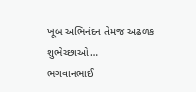ખૂબ અભિનંદન તેમજ અઢળક શુભેચ્છાઓ…
ભગવાનભાઈ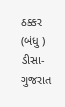ઠક્કર (બંધુ )
ડીસા-ગુજરાત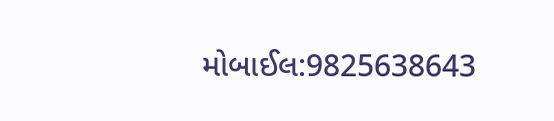મોબાઈલ:9825638643